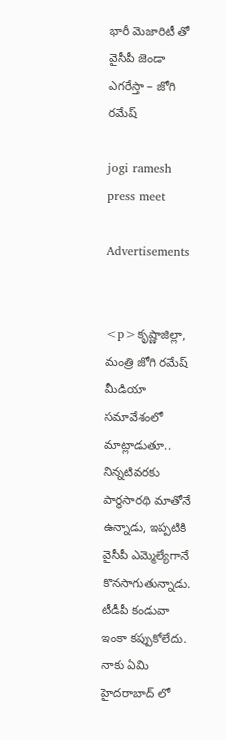భారీ మెజారిటీ తో వైసీపీ జెండా ఎగరేస్తా – జోగి రమేష్

jogi ramesh press meet

Advertisements


<p>కృష్ణాజిల్లా, మంత్రి జోగి రమేష్ మీడియా సమావేశంలో మాట్లాడుతూ.. నిన్నటివరకు పార్థసారథి మాతోనే ఉన్నాడు, ఇప్పటికి వైసీపీ ఎమ్మెల్యేగానే కొనసాగుతున్నాడు. టీడీపీ కండువా ఇంకా కప్పుకోలేదు. నాకు ఏమి హైదరాబాద్ లో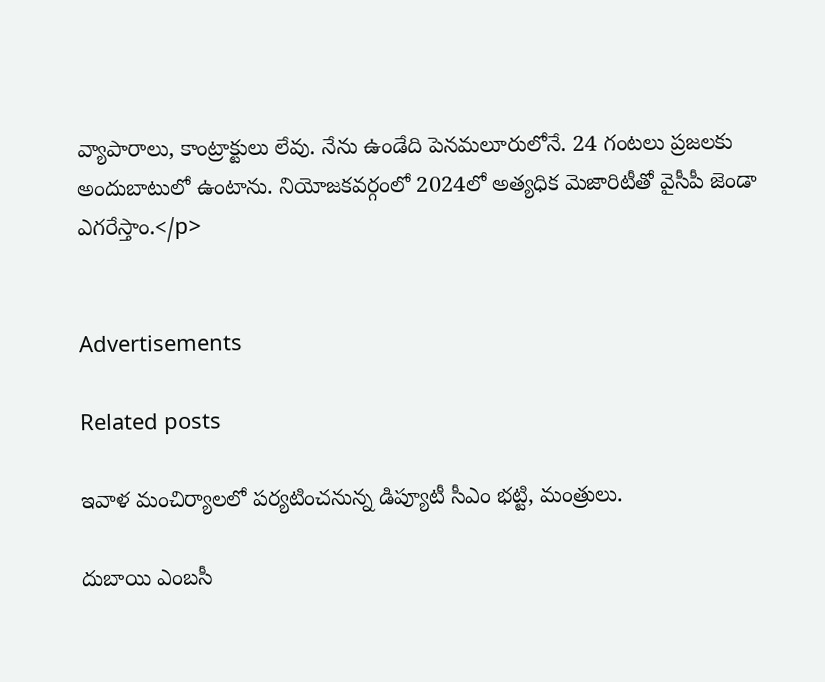వ్యాపారాలు, కాంట్రాక్టులు లేవు. నేను ఉండేది పెనమలూరులోనే. 24 గంటలు ప్రజలకు అందుబాటులో ఉంటాను. నియోజకవర్గంలో 2024లో అత్యధిక మెజారిటీతో వైసీపీ జెండా ఎగరేస్తాం.</p>


Advertisements

Related posts

ఇవాళ మంచిర్యాలలో పర్యటించనున్న డిప్యూటీ సీఎం భట్టి, మంత్రులు.

దుబాయి ఎంబసీ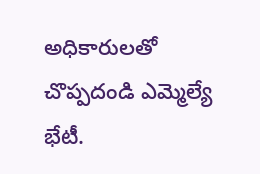అధికారులతో చొప్పదండి ఎమ్మెల్యే భేటీ.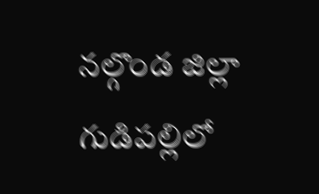నల్గొండ జిల్లా గుడిపల్లిలో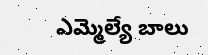ఎమ్మెల్యే బాలు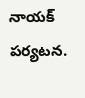నాయక్ పర్యటన.